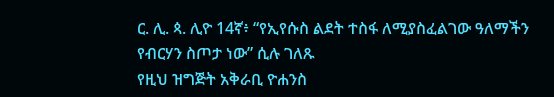ር. ሊ. ጳ. ሊዮ 14ኛ፥ “የኢየሱስ ልደት ተስፋ ለሚያስፈልገው ዓለማችን የብርሃን ስጦታ ነው” ሲሉ ገለጹ
የዚህ ዝግጅት አቅራቢ ዮሐንስ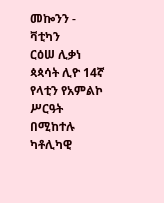መኰንን - ቫቲካን
ርዕሠ ሊቃነ ጳጳሳት ሊዮ 14ኛ የላቲን የአምልኮ ሥርዓት በሚከተሉ ካቶሊካዊ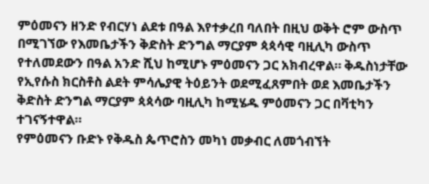ምዕመናን ዘንድ የብርሃነ ልደቱ በዓል እየተቃረበ ባለበት በዚህ ወቅት ሮም ውስጥ በሚገኘው የእመቤታችን ቅድስት ድንግል ማርያም ጳጳሳዊ ባዚሊካ ውስጥ የተለመደውን በዓል አንድ ሺህ ከሚሆኑ ምዕመናን ጋር አክብረዋል። ቅዱስነታቸው የኢየሱስ ክርስቶስ ልደት ምሳሌያዊ ትዕይንት ወደሚፈጸምበት ወደ እመቤታችን ቅድስት ድንግል ማርያም ጳጳሳው ባዚሊካ ከሚሄዱ ምዕመናን ጋር በቫቲካን ተገናኝተዋል።
የምዕመናን ቡድኑ የቅዱስ ጴጥሮስን መካነ መቃብር ለመጎብኘት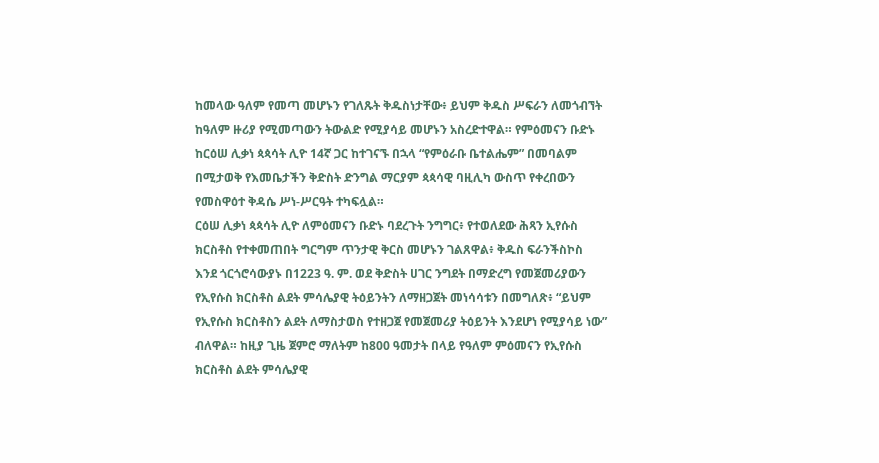ከመላው ዓለም የመጣ መሆኑን የገለጹት ቅዱስነታቸው፥ ይህም ቅዱስ ሥፍራን ለመጎብኘት ከዓለም ዙሪያ የሚመጣውን ትውልድ የሚያሳይ መሆኑን አስረድተዋል። የምዕመናን ቡድኑ ከርዕሠ ሊቃነ ጳጳሳት ሊዮ 14ኛ ጋር ከተገናኙ በኋላ “የምዕራቡ ቤተልሔም” በመባልም በሚታወቅ የእመቤታችን ቅድስት ድንግል ማርያም ጳጳሳዊ ባዚሊካ ውስጥ የቀረበውን የመስዋዕተ ቅዳሴ ሥነ-ሥርዓት ተካፍሏል።
ርዕሠ ሊቃነ ጳጳሳት ሊዮ ለምዕመናን ቡድኑ ባደረጉት ንግግር፥ የተወለደው ሕጻን ኢየሱስ ክርስቶስ የተቀመጠበት ግርግም ጥንታዊ ቅርስ መሆኑን ገልጸዋል፥ ቅዱስ ፍራንችስኮስ እንደ ጎርጎሮሳውያኑ በ1223 ዓ. ም. ወደ ቅድስት ሀገር ንግደት በማድረግ የመጀመሪያውን የኢየሱስ ክርስቶስ ልደት ምሳሌያዊ ትዕይንትን ለማዘጋጀት መነሳሳቱን በመግለጽ፥ “ይህም የኢየሱስ ክርስቶስን ልደት ለማስታወስ የተዘጋጀ የመጀመሪያ ትዕይንት እንደሆነ የሚያሳይ ነው” ብለዋል። ከዚያ ጊዜ ጀምሮ ማለትም ከ800 ዓመታት በላይ የዓለም ምዕመናን የኢየሱስ ክርስቶስ ልደት ምሳሌያዊ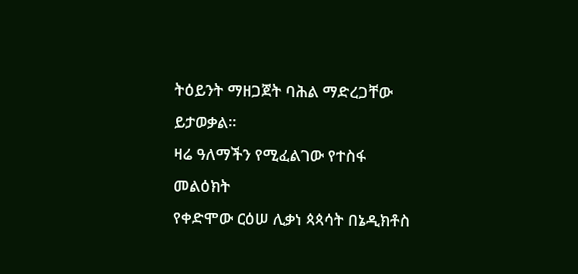ትዕይንት ማዘጋጀት ባሕል ማድረጋቸው ይታወቃል።
ዛሬ ዓለማችን የሚፈልገው የተስፋ መልዕክት
የቀድሞው ርዕሠ ሊቃነ ጳጳሳት በኔዲክቶስ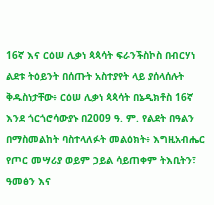16ኛ እና ርዕሠ ሊቃነ ጳጳሳት ፍራንችስኮስ በብርሃነ ልደቱ ትዕይንት በሰጡት አስተያየት ላይ ያሰላሰሉት ቅዱስነታቸው፥ ርዕሠ ሊቃነ ጳጳሳት በኔዲክቶስ 16ኛ እንደ ጎርጎሮሳውያኑ በ2009 ዓ. ም. የልደት በዓልን በማስመልከት ባስተላለፉት መልዕክት፥ እግዚአብሔር የጦር መሣሪያ ወይም ኃይል ሳይጠቀም ትእቢትን፣ ዓመፅን እና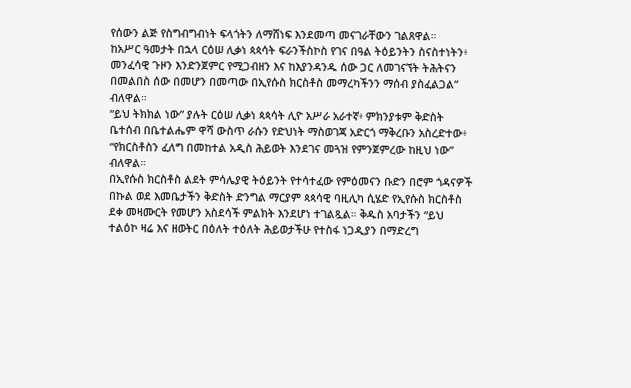የሰውን ልጅ የስግብግብነት ፍላጎትን ለማሸነፍ እንደመጣ መናገራቸውን ገልጸዋል።
ከአሥር ዓመታት በኋላ ርዕሠ ሊቃነ ጳጳሳት ፍራንችስኮስ የገና በዓል ትዕይንትን ስናስተነትን፥ መንፈሳዊ ጉዞን እንድንጀምር የሚጋብዘን እና ከእያንዳንዱ ሰው ጋር ለመገናኘት ትሕትናን በመልበስ ሰው በመሆን በመጣው በኢየሱስ ክርስቶስ መማረካችንን ማሰብ ያስፈልጋል” ብለዋል።
“ይህ ትክክል ነው” ያሉት ርዕሠ ሊቃነ ጳጳሳት ሊዮ አሥራ አራተኛ፥ ምክንያቱም ቅድስት ቤተሰብ በቤተልሔም ዋሻ ውስጥ ራሱን የድህነት ማስወገጃ አድርጎ ማቅረቡን አስረድተው፥ “የክርስቶስን ፈለግ በመከተል አዲስ ሕይወት እንደገና መጓዝ የምንጀምረው ከዚህ ነው” ብለዋል።
በኢየሱስ ክርስቶስ ልደት ምሳሌያዊ ትዕይንት የተሳተፈው የምዕመናን ቡድን በሮም ጎዳናዎች በኩል ወደ እመቤታችን ቅድስት ድንግል ማርያም ጳጳሳዊ ባዚሊካ ሲሄድ የኢየሱስ ክርስቶስ ደቀ መዛሙርት የመሆን አስደሳች ምልክት እንደሆነ ተገልጿል። ቅዱስ አባታችን “ይህ ተልዕኮ ዛሬ እና ዘወትር በዕለት ተዕለት ሕይወታችሁ የተስፋ ነጋዲያን በማድረግ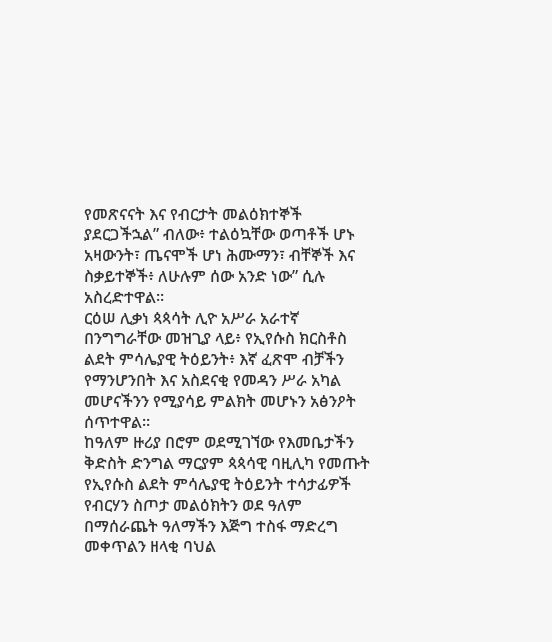የመጽናናት እና የብርታት መልዕክተኞች ያደርጋችኋል” ብለው፥ ተልዕኳቸው ወጣቶች ሆኑ አዛውንት፣ ጤናሞች ሆነ ሕሙማን፣ ብቸኞች እና ስቃይተኞች፥ ለሁሉም ሰው አንድ ነው” ሲሉ አስረድተዋል።
ርዕሠ ሊቃነ ጳጳሳት ሊዮ አሥራ አራተኛ በንግግራቸው መዝጊያ ላይ፥ የኢየሱስ ክርስቶስ ልደት ምሳሌያዊ ትዕይንት፥ እኛ ፈጽሞ ብቻችን የማንሆንበት እና አስደናቂ የመዳን ሥራ አካል መሆናችንን የሚያሳይ ምልክት መሆኑን አፅንዖት ሰጥተዋል።
ከዓለም ዙሪያ በሮም ወደሚገኘው የእመቤታችን ቅድስት ድንግል ማርያም ጳጳሳዊ ባዚሊካ የመጡት የኢየሱስ ልደት ምሳሌያዊ ትዕይንት ተሳታፊዎች የብርሃን ስጦታ መልዕክትን ወደ ዓለም በማሰራጨት ዓለማችን እጅግ ተስፋ ማድረግ መቀጥልን ዘላቂ ባህል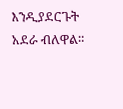እንዲያደርጉት አደራ ብለዋል።